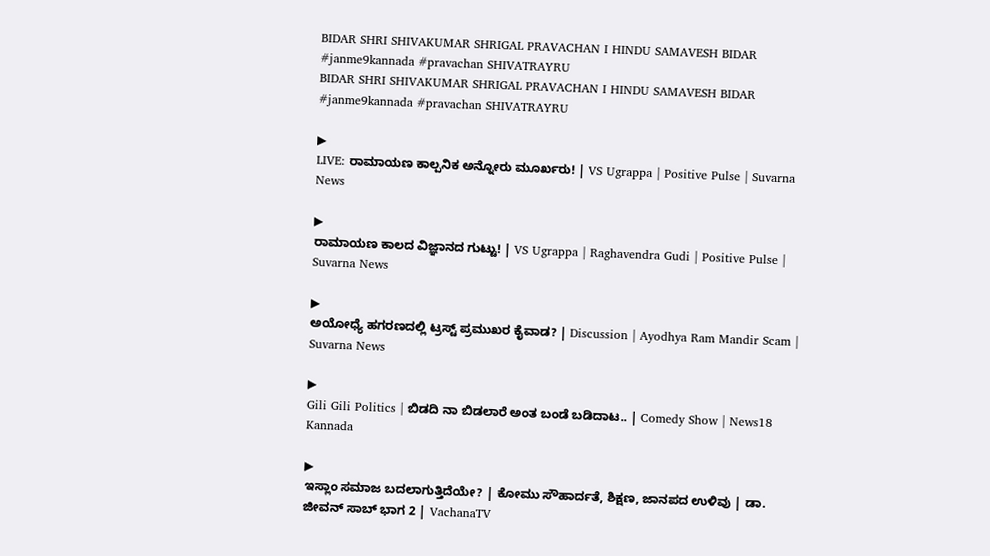BIDAR SHRI SHIVAKUMAR SHRIGAL PRAVACHAN I HINDU SAMAVESH BIDAR #janme9kannada #pravachan SHIVATRAYRU
BIDAR SHRI SHIVAKUMAR SHRIGAL PRAVACHAN I HINDU SAMAVESH BIDAR #janme9kannada #pravachan SHIVATRAYRU

▶
LIVE: ರಾಮಾಯಣ ಕಾಲ್ಪನಿಕ ಅನ್ನೋರು ಮೂರ್ಖರು! | VS Ugrappa | Positive Pulse | Suvarna News

▶
ರಾಮಾಯಣ ಕಾಲದ ವಿಜ್ಞಾನದ ಗುಟ್ಟು! | VS Ugrappa | Raghavendra Gudi | Positive Pulse | Suvarna News

▶
ಅಯೋಧ್ಯೆ ಹಗರಣದಲ್ಲಿ ಟ್ರಸ್ಟ್ ಪ್ರಮುಖರ ಕೈವಾಡ? | Discussion | Ayodhya Ram Mandir Scam | Suvarna News

▶
Gili Gili Politics | ಬಿಡದಿ ನಾ ಬಿಡಲಾರೆ ಅಂತ ಬಂಡೆ ಬಡಿದಾಟ.. | Comedy Show | News18 Kannada

▶
ಇಸ್ಲಾಂ ಸಮಾಜ ಬದಲಾಗುತ್ತಿದೆಯೇ? | ಕೋಮು ಸೌಹಾರ್ದತೆ, ಶಿಕ್ಷಣ, ಜಾನಪದ ಉಳಿವು | ಡಾ. ಜೀವನ್ ಸಾಬ್ ಭಾಗ 2 | VachanaTV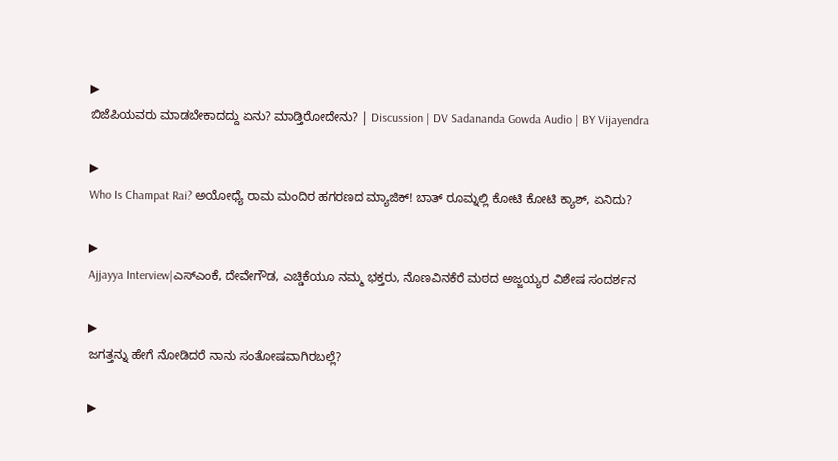▶
ಬಿಜೆಪಿಯವರು ಮಾಡಬೇಕಾದದ್ದು ಏನು? ಮಾಡ್ತಿರೋದೇನು? | Discussion | DV Sadananda Gowda Audio | BY Vijayendra

▶
Who Is Champat Rai? ಅಯೋಧ್ಯೆ ರಾಮ ಮಂದಿರ ಹಗರಣದ ಮ್ಯಾಜಿಕ್! ಬಾತ್ ರೂಮ್ನಲ್ಲಿ ಕೋಟಿ ಕೋಟಿ ಕ್ಯಾಶ್, ಏನಿದು?

▶
Ajjayya Interview|ಎಸ್ಎಂಕೆ, ದೇವೇಗೌಡ, ಎಚ್ಡಿಕೆಯೂ ನಮ್ಮ ಭಕ್ತರು, ನೊಣವಿನಕೆರೆ ಮಠದ ಅಜ್ಜಯ್ಯರ ವಿಶೇಷ ಸಂದರ್ಶನ

▶
ಜಗತ್ತನ್ನು ಹೇಗೆ ನೋಡಿದರೆ ನಾನು ಸಂತೋಷವಾಗಿರಬಲ್ಲೆ?

▶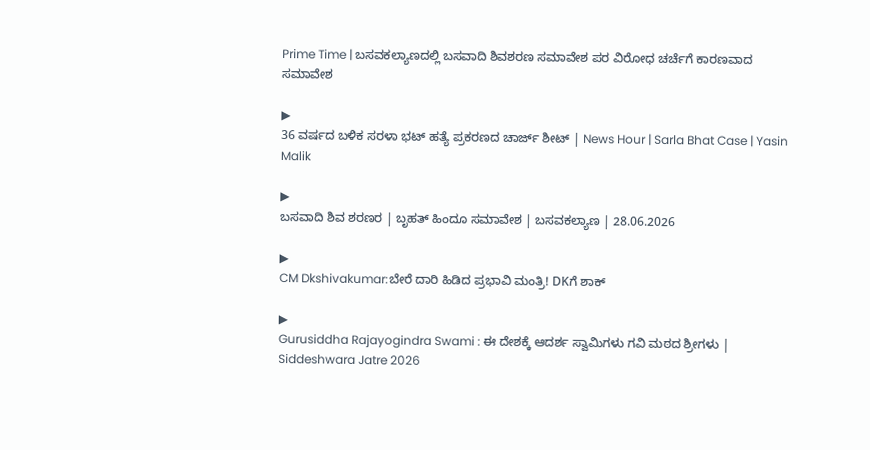Prime Time | ಬಸವಕಲ್ಯಾಣದಲ್ಲಿ ಬಸವಾದಿ ಶಿವಶರಣ ಸಮಾವೇಶ ಪರ ವಿರೋಧ ಚರ್ಚೆಗೆ ಕಾರಣವಾದ ಸಮಾವೇಶ

▶
36 ವರ್ಷದ ಬಳಿಕ ಸರಳಾ ಭಟ್ ಹತ್ಯೆ ಪ್ರಕರಣದ ಚಾರ್ಜ್ ಶೀಟ್ | News Hour | Sarla Bhat Case | Yasin Malik

▶
ಬಸವಾದಿ ಶಿವ ಶರಣರ | ಬೃಹತ್ ಹಿಂದೂ ಸಮಾವೇಶ | ಬಸವಕಲ್ಯಾಣ | 28.06.2026

▶
CM Dkshivakumar:ಬೇರೆ ದಾರಿ ಹಿಡಿದ ಪ್ರಭಾವಿ ಮಂತ್ರಿ! DKಗೆ ಶಾಕ್

▶
Gurusiddha Rajayogindra Swami : ಈ ದೇಶಕ್ಕೆ ಆದರ್ಶ ಸ್ವಾಮಿಗಳು ಗವಿ ಮಠದ ಶ್ರೀಗಳು | Siddeshwara Jatre 2026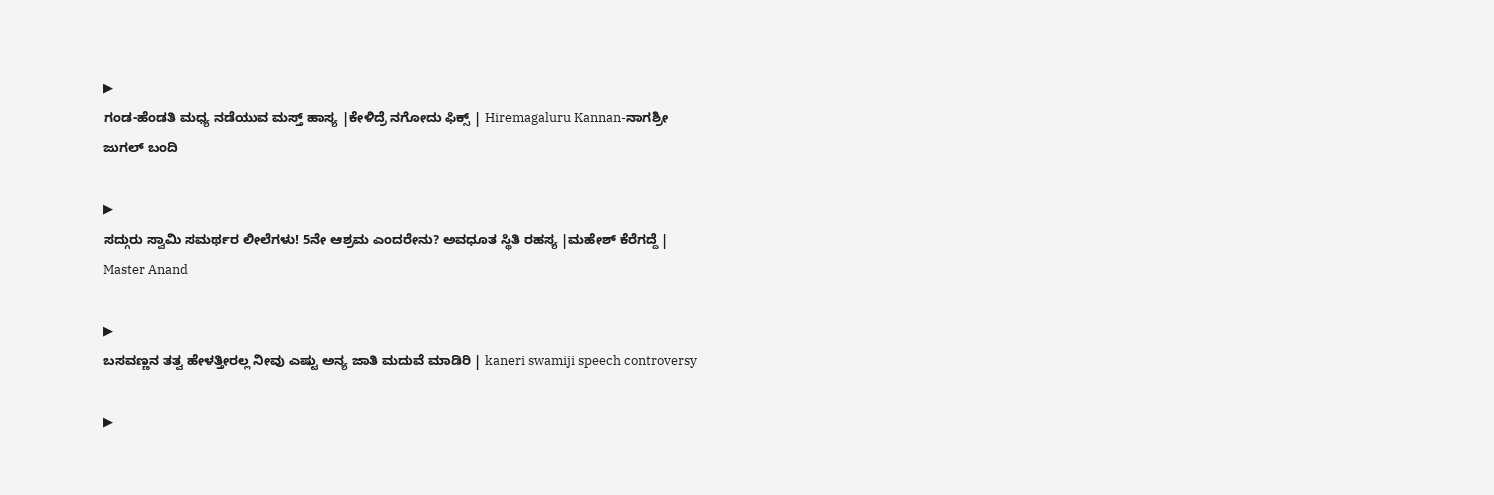▶
ಗಂಡ-ಹೆಂಡತಿ ಮಧ್ಯ ನಡೆಯುವ ಮಸ್ತ್ ಹಾಸ್ಯ |ಕೇಳಿದ್ರೆ ನಗೋದು ಫಿಕ್ಸ್ | Hiremagaluru Kannan-ನಾಗಶ್ರೀ ಜುಗಲ್ ಬಂದಿ

▶
ಸದ್ಗುರು ಸ್ವಾಮಿ ಸಮರ್ಥರ ಲೀಲೆಗಳು! 5ನೇ ಆಶ್ರಮ ಎಂದರೇನು? ಅವಧೂತ ಸ್ಥಿತಿ ರಹಸ್ಯ |ಮಹೇಶ್ ಕೆರೆಗದ್ದೆ | Master Anand

▶
ಬಸವಣ್ಣನ ತತ್ವ ಹೇಳತ್ತೀರಲ್ಲ ನೀವು ಎಷ್ಟು ಅನ್ಯ ಜಾತಿ ಮದುವೆ ಮಾಡಿರಿ | kaneri swamiji speech controversy

▶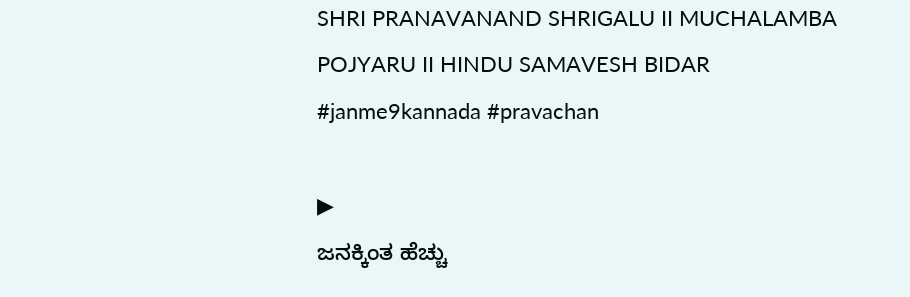SHRI PRANAVANAND SHRIGALU II MUCHALAMBA POJYARU II HINDU SAMAVESH BIDAR #janme9kannada #pravachan

▶
ಜನಕ್ಕಿಂತ ಹೆಚ್ಚು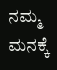ನಮ್ಮ ಮನಕ್ಕೆ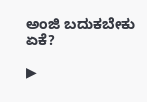ಅಂಜಿ ಬದುಕಬೇಕು ಏಕೆ?

▶